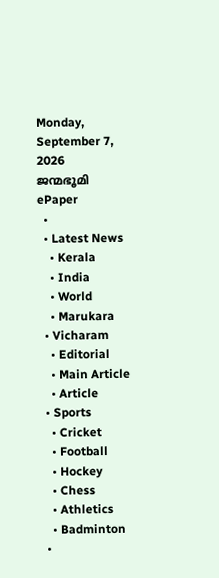Monday, September 7, 2026
ജന്മഭൂമി
ePaper
  •
  • Latest News
    • Kerala
    • India
    • World
    • Marukara
  • Vicharam
    • Editorial
    • Main Article
    • Article
  • Sports
    • Cricket
    • Football
    • Hockey
    • Chess
    • Athletics
    • Badminton
  •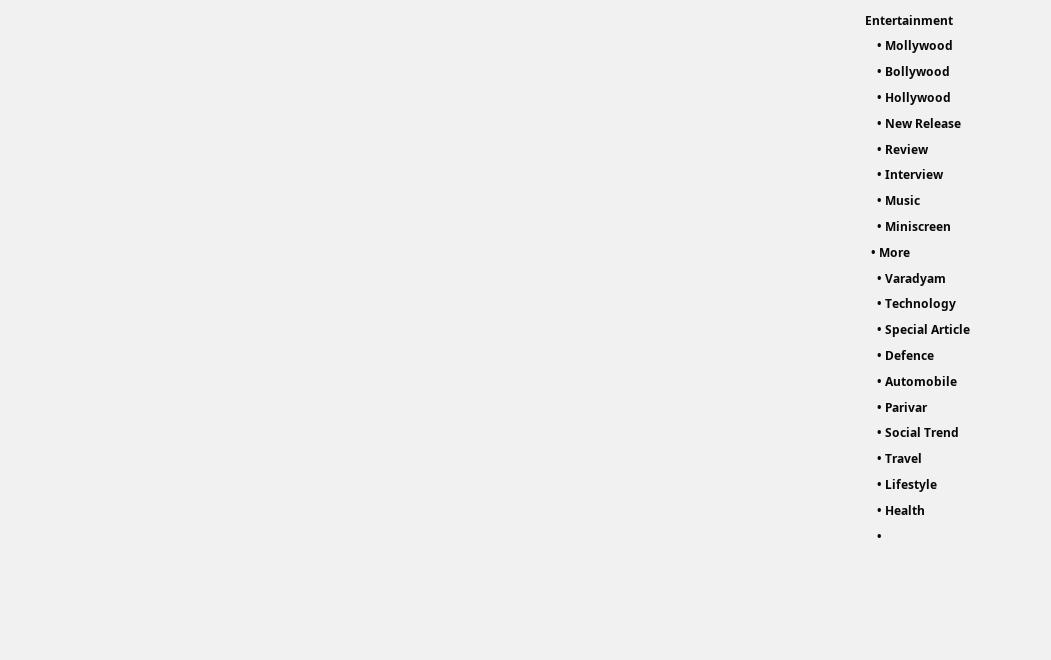Entertainment
    • Mollywood
    • Bollywood
    • Hollywood
    • New Release
    • Review
    • Interview
    • Music
    • Miniscreen
  • More
    • Varadyam
    • Technology
    • Special Article
    • Defence
    • Automobile
    • Parivar
    • Social Trend
    • Travel
    • Lifestyle
    • Health
    •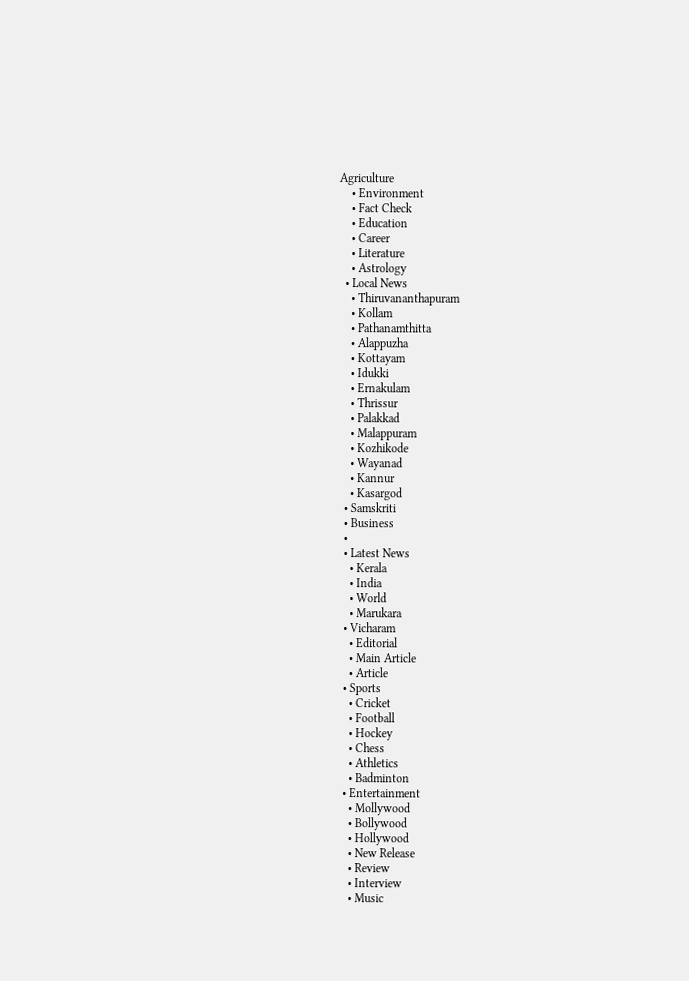Agriculture
    • Environment
    • Fact Check
    • Education
    • Career
    • Literature
    • Astrology
  • Local News
    • Thiruvananthapuram
    • Kollam
    • Pathanamthitta
    • Alappuzha
    • Kottayam
    • Idukki
    • Ernakulam
    • Thrissur
    • Palakkad
    • Malappuram
    • Kozhikode
    • Wayanad
    • Kannur
    • Kasargod
  • Samskriti
  • Business
  •
  • Latest News
    • Kerala
    • India
    • World
    • Marukara
  • Vicharam
    • Editorial
    • Main Article
    • Article
  • Sports
    • Cricket
    • Football
    • Hockey
    • Chess
    • Athletics
    • Badminton
  • Entertainment
    • Mollywood
    • Bollywood
    • Hollywood
    • New Release
    • Review
    • Interview
    • Music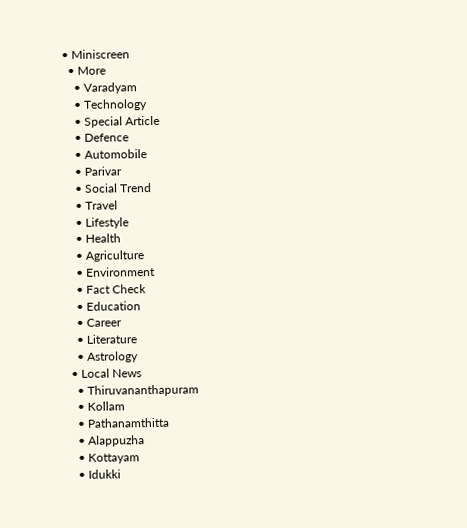• Miniscreen
  • More
    • Varadyam
    • Technology
    • Special Article
    • Defence
    • Automobile
    • Parivar
    • Social Trend
    • Travel
    • Lifestyle
    • Health
    • Agriculture
    • Environment
    • Fact Check
    • Education
    • Career
    • Literature
    • Astrology
  • Local News
    • Thiruvananthapuram
    • Kollam
    • Pathanamthitta
    • Alappuzha
    • Kottayam
    • Idukki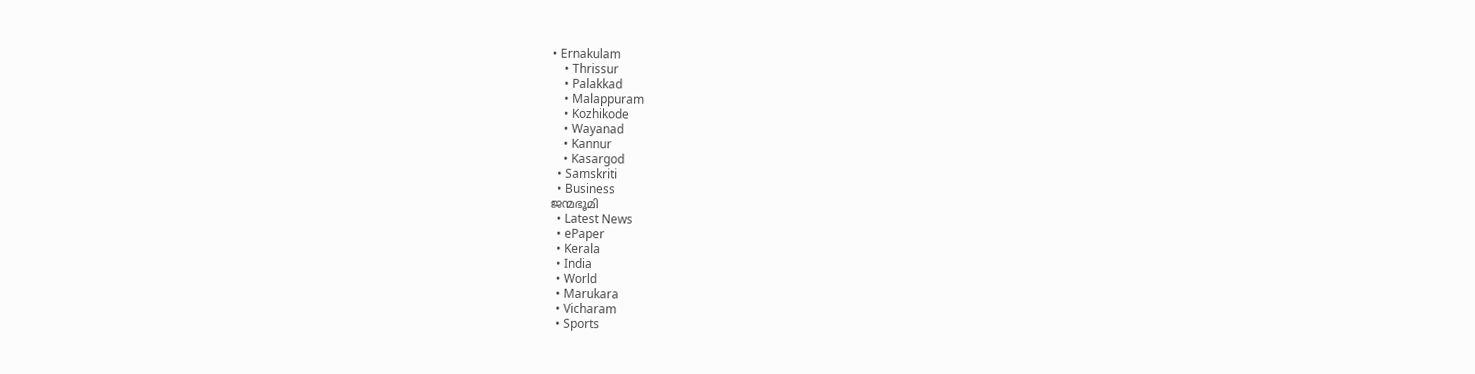• Ernakulam
    • Thrissur
    • Palakkad
    • Malappuram
    • Kozhikode
    • Wayanad
    • Kannur
    • Kasargod
  • Samskriti
  • Business
ജന്മഭൂമി
  • Latest News
  • ePaper
  • Kerala
  • India
  • World
  • Marukara
  • Vicharam
  • Sports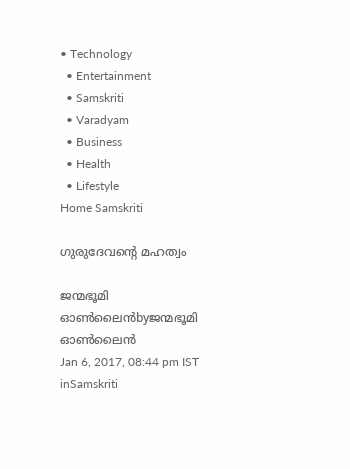• Technology
  • Entertainment
  • Samskriti
  • Varadyam
  • Business
  • Health
  • Lifestyle
Home Samskriti

ഗുരുദേവന്റെ മഹത്വം

ജന്മഭൂമി ഓണ്‍ലൈന്‍byജന്മഭൂമി ഓണ്‍ലൈന്‍
Jan 6, 2017, 08:44 pm IST
inSamskriti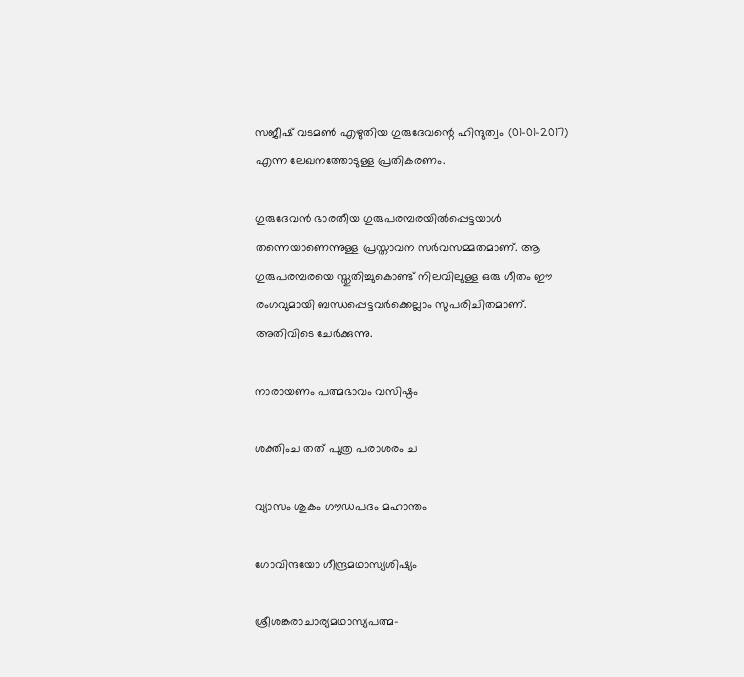സജീഷ് വടമണ്‍ എഴുതിയ ഗുരുദേവന്റെ ഹിന്ദുത്വം (01-01-2017) എന്ന ലേഖനത്തോടുള്ള പ്രതികരണം.

ഗുരുദേവന്‍ ഭാരതീയ ഗുരുപരമ്പരയില്‍പ്പെട്ടയാള്‍ തന്നെയാണെന്നുള്ള പ്രസ്താവന സര്‍വസമ്മതമാണ്. ആ ഗുരുപരമ്പരയെ സ്തുതിച്ചുകൊണ്ട് നിലവിലുള്ള ഒരു ഗീതം ഈ രംഗവുമായി ബന്ധപ്പെട്ടവര്‍ക്കെല്ലാം സുപരിചിതമാണ്. അതിവിടെ ചേര്‍ക്കുന്നു.

നാരായണം പത്മഭാവം വസിഷ്ഠം

ശക്തിംച തത് പുത്ര പരാശരം ച

വ്യാസം ശുകം ഗൗഡപദം മഹാന്തം

ഗോവിന്ദയോ ഗീന്ദ്രമഥാസ്യശിഷ്യം

ശ്രീശങ്കരാചാര്യമഥാസ്യപത്മ-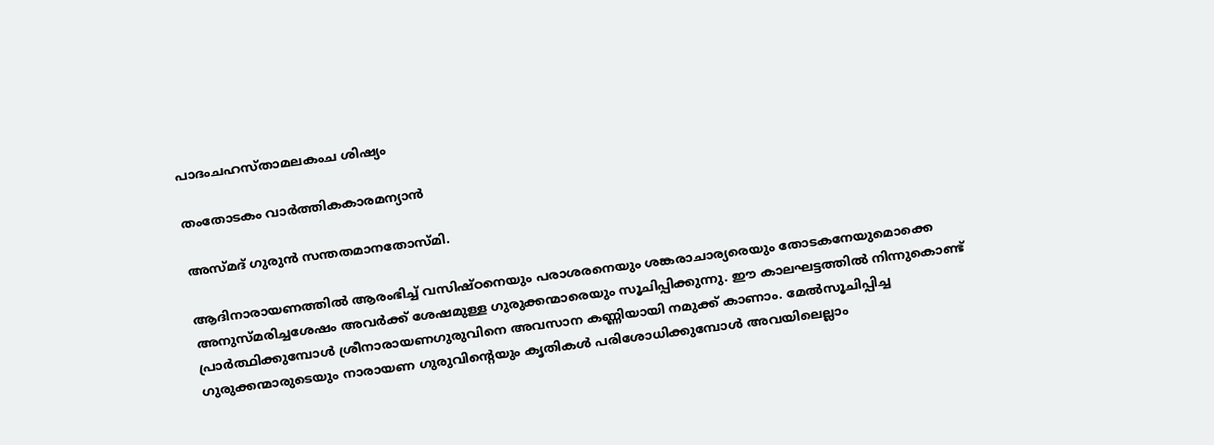പാദംചഹസ്താമലകംച ശിഷ്യം

തംതോടകം വാര്‍ത്തികകാരമന്യാന്‍

അസ്മദ് ഗുരുന്‍ സന്തതമാനതോസ്മി.

ആദിനാരായണത്തില്‍ ആരംഭിച്ച് വസിഷ്ഠനെയും പരാശരനെയും ശങ്കരാചാര്യരെയും തോടകനേയുമൊക്കെ അനുസ്മരിച്ചശേഷം അവര്‍ക്ക് ശേഷമുള്ള ഗുരുക്കന്മാരെയും സൂചിപ്പിക്കുന്നു. ഈ കാലഘട്ടത്തില്‍ നിന്നുകൊണ്ട് പ്രാര്‍ത്ഥിക്കുമ്പോള്‍ ശ്രീനാരായണഗുരുവിനെ അവസാന കണ്ണിയായി നമുക്ക് കാണാം. മേല്‍സൂചിപ്പിച്ച ഗുരുക്കന്മാരുടെയും നാരായണ ഗുരുവിന്റെയും കൃതികള്‍ പരിശോധിക്കുമ്പോള്‍ അവയിലെല്ലാം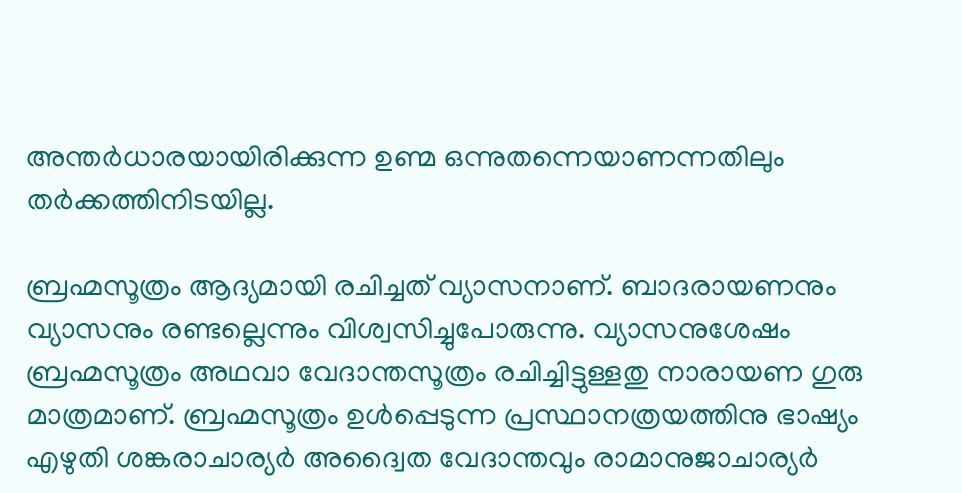അന്തര്‍ധാരയായിരിക്കുന്ന ഉണ്മ ഒന്നുതന്നെയാണന്നതിലും തര്‍ക്കത്തിനിടയില്ല.

ബ്രഹ്മസൂത്രം ആദ്യമായി രചിച്ചത് വ്യാസനാണ്. ബാദരായണനും വ്യാസനും രണ്ടല്ലെന്നും വിശ്വസിച്ചുപോരുന്നു. വ്യാസനുശേഷം ബ്രഹ്മസൂത്രം അഥവാ വേദാന്തസൂത്രം രചിച്ചിട്ടുള്ളതു നാരായണ ഗുരു മാത്രമാണ്. ബ്രഹ്മസൂത്രം ഉള്‍പ്പെടുന്ന പ്രസ്ഥാനത്രയത്തിനു ഭാഷ്യം എഴുതി ശങ്കരാചാര്യര്‍ അദ്വൈത വേദാന്തവും രാമാനുജാചാര്യര്‍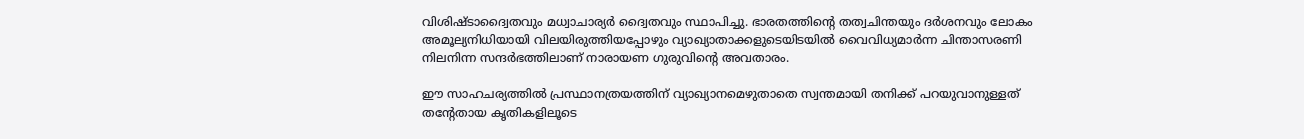വിശിഷ്ടാദ്വൈതവും മധ്വാചാര്യര്‍ ദ്വൈതവും സ്ഥാപിച്ചു. ഭാരതത്തിന്റെ തത്വചിന്തയും ദര്‍ശനവും ലോകം അമൂല്യനിധിയായി വിലയിരുത്തിയപ്പോഴും വ്യാഖ്യാതാക്കളുടെയിടയില്‍ വൈവിധ്യമാര്‍ന്ന ചിന്താസരണി നിലനിന്ന സന്ദര്‍ഭത്തിലാണ് നാരായണ ഗുരുവിന്റെ അവതാരം.

ഈ സാഹചര്യത്തില്‍ പ്രസ്ഥാനത്രയത്തിന് വ്യാഖ്യാനമെഴുതാതെ സ്വന്തമായി തനിക്ക് പറയുവാനുള്ളത് തന്റേതായ കൃതികളിലൂടെ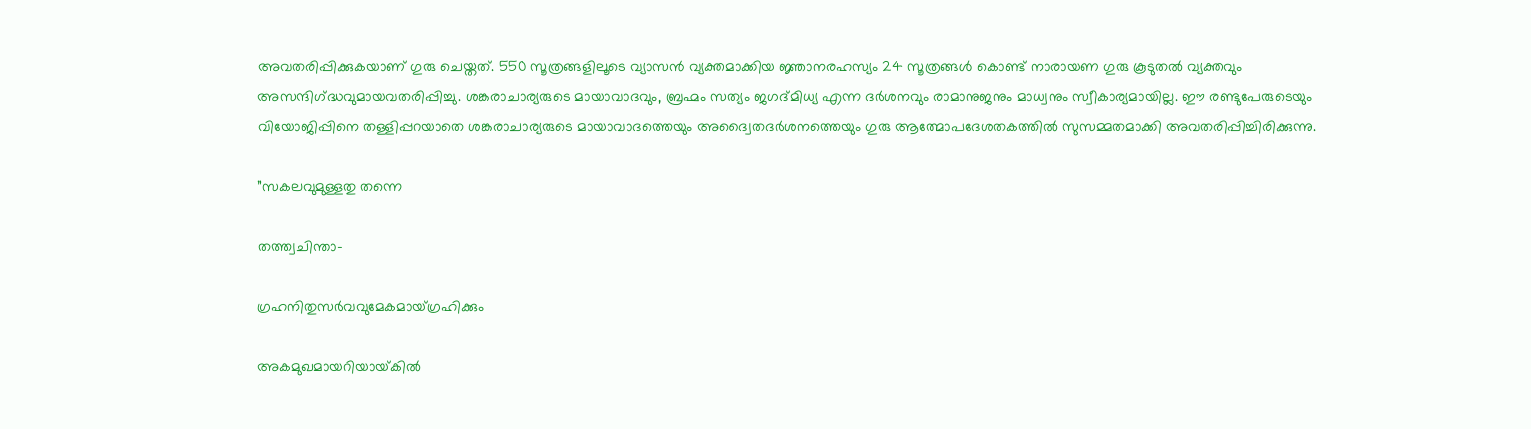അവതരിപ്പിക്കുകയാണ് ഗുരു ചെയ്തത്. 550 സൂത്രങ്ങളിലൂടെ വ്യാസന്‍ വ്യക്തമാക്കിയ ജ്ഞാനരഹസ്യം 24 സൂത്രങ്ങള്‍ കൊണ്ട് നാരായണ ഗുരു കൂടുതല്‍ വ്യക്തവും അസന്ദിഗ്‌ദ്ധവുമായവതരിപ്പിച്ചു. ശങ്കരാചാര്യരുടെ മായാവാദവും, ബ്രഹ്മം സത്യം ജഗദ്മിധ്യ എന്ന ദര്‍ശനവും രാമാനുജനും മാധ്വനും സ്വീകാര്യമായില്ല. ഈ രണ്ടുപേരുടെയും വിയോജിപ്പിനെ തള്ളിപ്പറയാതെ ശങ്കരാചാര്യരുടെ മായാവാദത്തെയും അദ്വൈതദര്‍ശനത്തെയും ഗുരു ആത്മോപദേശതകത്തില്‍ സുസമ്മതമാക്കി അവതരിപ്പിച്ചിരിക്കുന്നു.

”സകലവുമുള്ളതു തന്നെ

തത്ത്വചിന്താ-

ഗ്രഹനിതുസര്‍വവുമേകമായ്ഗ്രഹിക്കും

അകമുഖമായറിയായ്‌കില്‍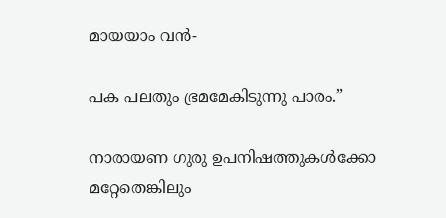മായയാം വന്‍-

പക പലതും ഭ്രമമേകിടുന്നു പാരം.”

നാരായണ ഗുരു ഉപനിഷത്തുകള്‍ക്കോ മറ്റേതെങ്കിലും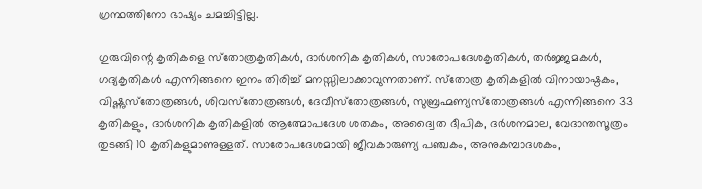ഗ്രന്ഥത്തിനോ ഭാഷ്യം ചമച്ചിട്ടില്ല.

ഗുരുവിന്റെ കൃതികളെ സ്‌തോത്രകൃതികള്‍, ദാര്‍ശനിക കൃതികള്‍, സാരോപദേശകൃതികള്‍, തര്‍ജ്ജമകള്‍, ഗദ്യകൃതികള്‍ എന്നിങ്ങനെ ഇനം തിരിച്ച് മനസ്സിലാക്കാവുന്നതാണ്. സ്‌തോത്ര കൃതികളില്‍ വിനായാഷ്ഠകം, വിഷ്ണുസ്‌തോത്രങ്ങള്‍, ശിവസ്‌തോത്രങ്ങള്‍, ദേവീസ്‌തോത്രങ്ങള്‍, സുബ്രഹ്മണ്യസ്‌തോത്രങ്ങള്‍ എന്നിങ്ങനെ 33 കൃതികളും, ദാര്‍ശനിക കൃതികളില്‍ ആത്മോപദേശ ശതകം, അദ്വൈത ദീപിക, ദര്‍ശനമാല, വേദാന്തസൂത്രം തുടങ്ങി 10 കൃതികളുമാണുള്ളത്. സാരോപദേശമായി ജീവകാരുണ്യ പഞ്ചകം, അനുകമ്പാദശകം,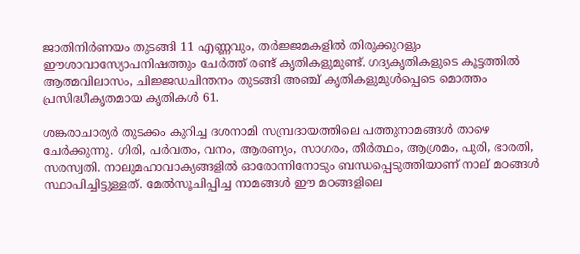ജാതിനിര്‍ണയം തുടങ്ങി 11 എണ്ണവും, തര്‍ജ്ജമകളില്‍ തിരുക്കുറളും ഈശാവാസ്യോപനിഷത്തും ചേര്‍ത്ത് രണ്ട് കൃതികളുമുണ്ട്. ഗദ്യകൃതികളുടെ കൂട്ടത്തില്‍ ആത്മവിലാസം, ചിജ്ജഡചിന്തനം തുടങ്ങി അഞ്ച് കൃതികളുമുള്‍പ്പെടെ മൊത്തം പ്രസിദ്ധീകൃതമായ കൃതികള്‍ 61.

ശങ്കരാചാര്യര്‍ തുടക്കം കുറിച്ച ദശനാമി സമ്പ്രദായത്തിലെ പത്തുനാമങ്ങള്‍ താഴെ ചേര്‍ക്കുന്നു. ഗിരി, പര്‍വതം, വനം, ആരണ്യം, സാഗരം, തീര്‍ത്ഥം, ആശ്രമം, പുരി, ഭാരതി, സരസ്വതി. നാലുമഹാവാക്യങ്ങളില്‍ ഓരോന്നിനോടും ബന്ധപ്പെടുത്തിയാണ് നാല് മഠങ്ങള്‍ സ്ഥാപിച്ചിട്ടുള്ളത്. മേല്‍സൂചിപ്പിച്ച നാമങ്ങള്‍ ഈ മഠങ്ങളിലെ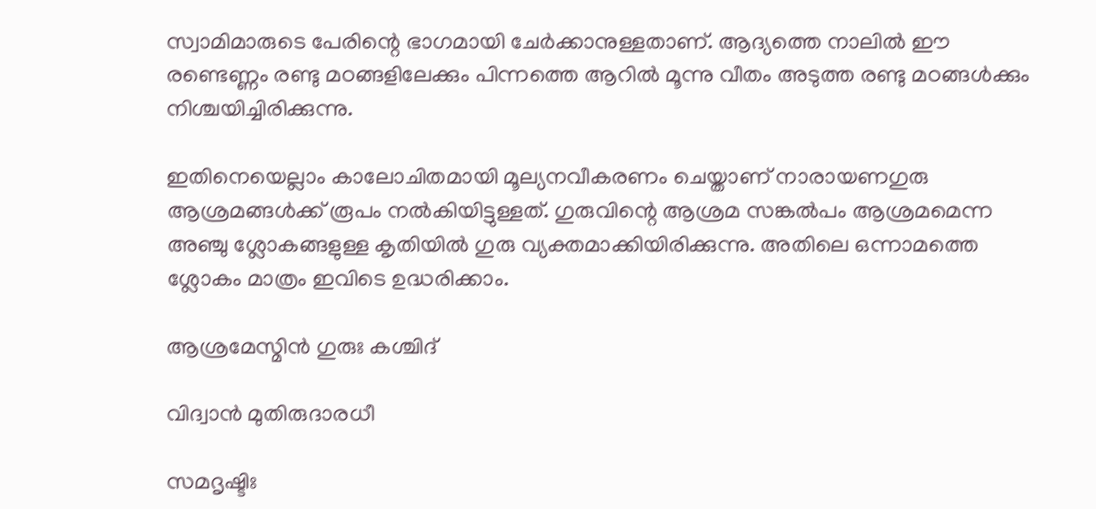സ്വാമിമാരുടെ പേരിന്റെ ഭാഗമായി ചേര്‍ക്കാനുള്ളതാണ്. ആദ്യത്തെ നാലില്‍ ഈ രണ്ടെണ്ണം രണ്ടു മഠങ്ങളിലേക്കും പിന്നത്തെ ആറില്‍ മൂന്നു വീതം അടുത്ത രണ്ടു മഠങ്ങള്‍ക്കും നിശ്ചയിച്ചിരിക്കുന്നു.

ഇതിനെയെല്ലാം കാലോചിതമായി മൂല്യനവീകരണം ചെയ്താണ് നാരായണഗുരു ആശ്രമങ്ങള്‍ക്ക് രൂപം നല്‍കിയിട്ടുള്ളത്. ഗുരുവിന്റെ ആശ്രമ സങ്കല്‍പം ആശ്രമമെന്ന അഞ്ചു ശ്ലോകങ്ങളുള്ള കൃതിയില്‍ ഗുരു വ്യക്തമാക്കിയിരിക്കുന്നു. അതിലെ ഒന്നാമത്തെ ശ്ലോകം മാത്രം ഇവിടെ ഉദ്ധരിക്കാം.

ആശ്രമേസ്മിന്‍ ഗുരുഃ കശ്ചിദ്

വിദ്വാന്‍ മുതിരുദാരധീ

സമദൃഷ്ടിഃ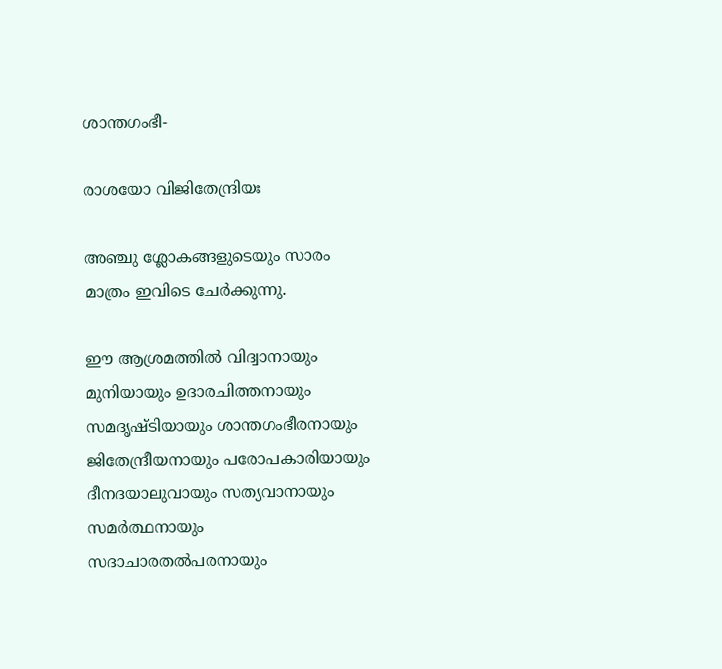ശാന്തഗംഭീ-

രാശയോ വിജിതേന്ദ്രിയഃ

അഞ്ചു ശ്ലോകങ്ങളുടെയും സാരം മാത്രം ഇവിടെ ചേര്‍ക്കുന്നു.

ഈ ആശ്രമത്തില്‍ വിദ്വാനായും മുനിയായും ഉദാരചിത്തനായും സമദൃഷ്ടിയായും ശാന്തഗംഭീരനായും ജിതേന്ദ്രീയനായും പരോപകാരിയായും ദീനദയാലുവായും സത്യവാനായും സമര്‍ത്ഥനായും സദാചാരതല്‍പരനായും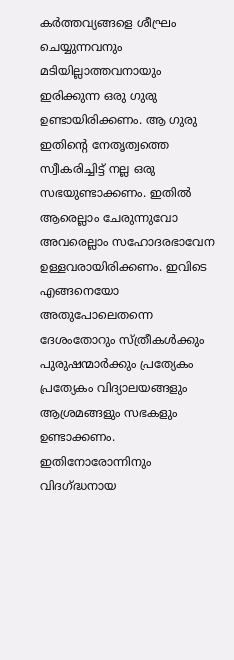കര്‍ത്തവ്യങ്ങളെ ശീഘ്രം ചെയ്യുന്നവനും മടിയില്ലാത്തവനായും ഇരിക്കുന്ന ഒരു ഗുരു ഉണ്ടായിരിക്കണം. ആ ഗുരു ഇതിന്റെ നേതൃത്വത്തെ സ്വീകരിച്ചിട്ട് നല്ല ഒരു സഭയുണ്ടാക്കണം. ഇതില്‍ ആരെല്ലാം ചേരുന്നുവോ അവരെല്ലാം സഹോദരഭാവേന ഉള്ളവരായിരിക്കണം. ഇവിടെ എങ്ങനെയോ അതുപോലെതന്നെ ദേശംതോറും സ്ത്രീകള്‍ക്കും പുരുഷന്മാര്‍ക്കും പ്രത്യേകം പ്രത്യേകം വിദ്യാലയങ്ങളും ആശ്രമങ്ങളും സഭകളും ഉണ്ടാക്കണം. ഇതിനോരോന്നിനും വിദഗ്‌ദ്ധനായ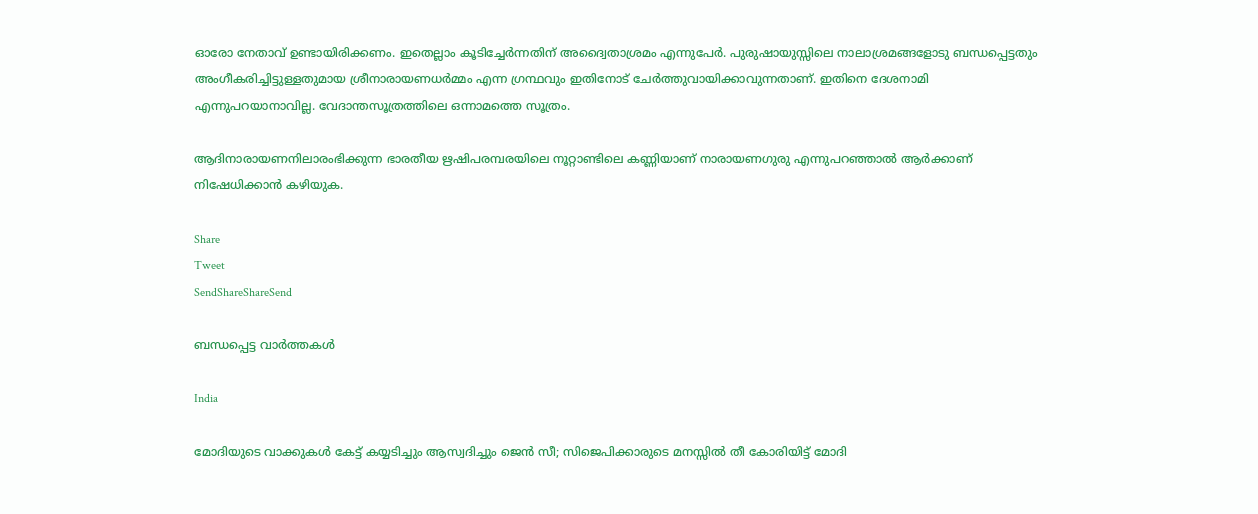ഓരോ നേതാവ് ഉണ്ടായിരിക്കണം. ഇതെല്ലാം കൂടിച്ചേര്‍ന്നതിന് അദ്വൈതാശ്രമം എന്നുപേര്‍. പുരുഷായുസ്സിലെ നാലാശ്രമങ്ങളോടു ബന്ധപ്പെട്ടതും അംഗീകരിച്ചിട്ടുള്ളതുമായ ശ്രീനാരായണധര്‍മ്മം എന്ന ഗ്രന്ഥവും ഇതിനോട് ചേര്‍ത്തുവായിക്കാവുന്നതാണ്. ഇതിനെ ദേശനാമി എന്നുപറയാനാവില്ല. വേദാന്തസൂത്രത്തിലെ ഒന്നാമത്തെ സൂത്രം.

ആദിനാരായണനിലാരംഭിക്കുന്ന ഭാരതീയ ഋഷിപരമ്പരയിലെ നൂറ്റാണ്ടിലെ കണ്ണിയാണ് നാരായണഗുരു എന്നുപറഞ്ഞാല്‍ ആര്‍ക്കാണ് നിഷേധിക്കാന്‍ കഴിയുക.

Share
Tweet
SendShareShareSend

ബന്ധപ്പെട്ട വാര്‍ത്തകള്‍

India

മോദിയുടെ വാക്കുകള്‍ കേട്ട് കയ്യടിച്ചും ആസ്വദിച്ചും ജെന്‍ സീ; സിജെപിക്കാരുടെ മനസ്സില്‍ തീ കോരിയിട്ട് മോദി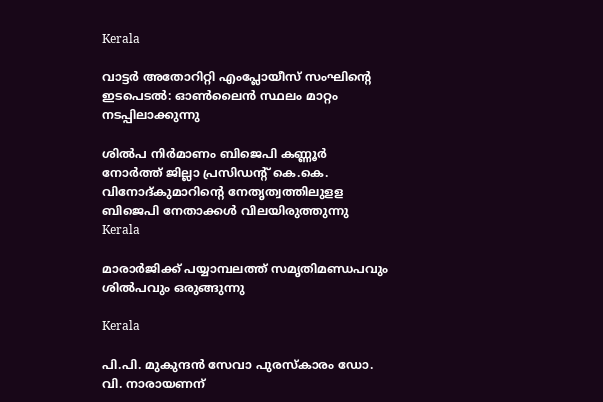Kerala

വാട്ടര്‍ അതോറിറ്റി എംപ്ലോയീസ് സംഘിന്റെ ഇടപെടല്‍: ഓണ്‍ലൈന്‍ സ്ഥലം മാറ്റം നടപ്പിലാക്കുന്നു

ശില്‍പ നിര്‍മാണം ബിജെപി കണ്ണൂര്‍ നോര്‍ത്ത് ജില്ലാ പ്രസിഡന്റ് കെ.കെ. വിനോദ്കുമാറിന്റെ നേതൃത്വത്തിലുളള ബിജെപി നേതാക്കള്‍ വിലയിരുത്തുന്നു
Kerala

മാരാര്‍ജിക്ക് പയ്യാമ്പലത്ത് സമൃതിമണ്ഡപവും ശില്‍പവും ഒരുങ്ങുന്നു

Kerala

പി.പി. മുകുന്ദന്‍ സേവാ പുരസ്‌കാരം ഡോ. വി. നാരായണന്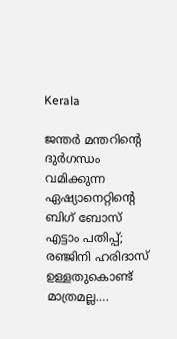Kerala

ജന്തര്‍ മന്തറിന്റെ ദുര്‍ഗന്ധം വമിക്കുന്ന ഏഷ്യാനെറ്റിന്റെ ബിഗ് ബോസ് എട്ടാം പതിപ്പ്; രഞ്ജിനി ഹരിദാസ് ഉള്ളതുകൊണ്ട് മാത്രമല്ല….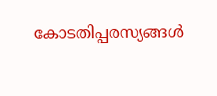കോടതിപ്പരസ്യങ്ങള്‍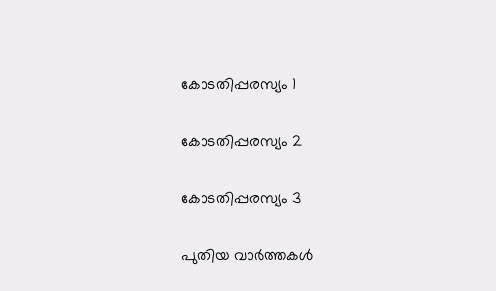കോടതിപ്പരസ്യം 1

കോടതിപ്പരസ്യം 2

കോടതിപ്പരസ്യം 3

പുതിയ വാര്‍ത്തകള്‍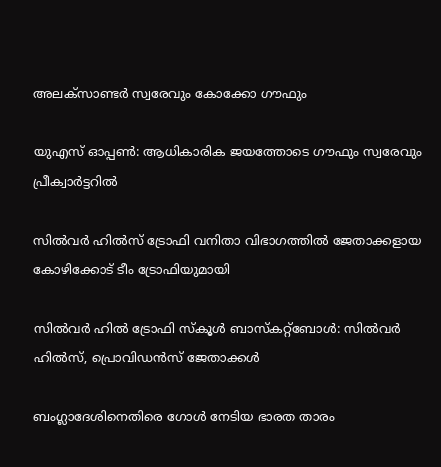അലക്‌സാണ്ടര്‍ സ്വരേവും കോക്കോ ഗൗഫും

യുഎസ് ഓപ്പണ്‍: ആധികാരിക ജയത്തോടെ ഗൗഫും സ്വരേവും പ്രീക്വാര്‍ട്ടറില്‍

സില്‍വര്‍ ഹില്‍സ് ട്രോഫി വനിതാ വിഭാഗത്തില്‍ ജേതാക്കളായ കോഴിക്കോട് ടീം ട്രോഫിയുമായി

സില്‍വര്‍ ഹില്‍ ട്രോഫി സ്‌കൂള്‍ ബാസ്‌കറ്റ്‌ബോള്‍: സില്‍വര്‍ ഹില്‍സ്, പ്രൊവിഡന്‍സ് ജേതാക്കള്‍

ബംഗ്ലാദേശിനെതിരെ ഗോള്‍ നേടിയ ഭാരത താരം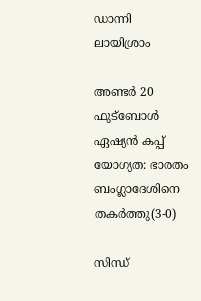ഡാന്നി ലായിശ്രാം

അണ്ടര്‍ 20 ഫുട്‌ബോള്‍ ഏഷ്യന്‍ കപ്പ് യോഗ്യത: ഭാരതം ബംഗ്ലാദേശിനെ തകര്‍ത്തു(3-0)

സിന്ധ്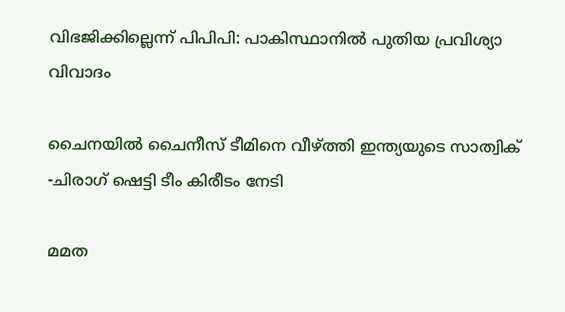വിഭജിക്കില്ലെന്ന് പിപിപി: പാകിസ്ഥാനില്‍ പുതിയ പ്രവിശ്യാ വിവാദം

ചൈനയില്‍ ചൈനീസ് ടീമിനെ വീഴ്‌ത്തി ഇന്ത്യയുടെ സാത്വിക് -ചിരാഗ് ഷെട്ടി ടീം കിരീടം നേടി

മമത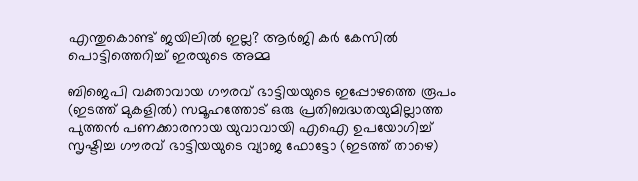എന്തുകൊണ്ട് ജയിലില്‍ ഇല്ല? ആര്‍ജി കര്‍ കേസില്‍ പൊട്ടിത്തെറിച്ച് ഇരയുടെ അമ്മ

ബിജെപി വക്താവായ ഗൗരവ് ഭാട്ടിയയുടെ ഇപ്പോഴത്തെ രൂപം (ഇടത്ത് മുകളില്‍) സമൂഹത്തോട് ഒരു പ്രതിബദ്ധതയുമില്ലാത്ത പുത്തന്‍ പണക്കാരനായ യുവാവായി എഐ ഉപയോഗിച്ച് സൃഷ്ടിച്ച ഗൗരവ് ഭാട്ടിയയുടെ വ്യാജ ഫോട്ടോ (ഇടത്ത് താഴെ)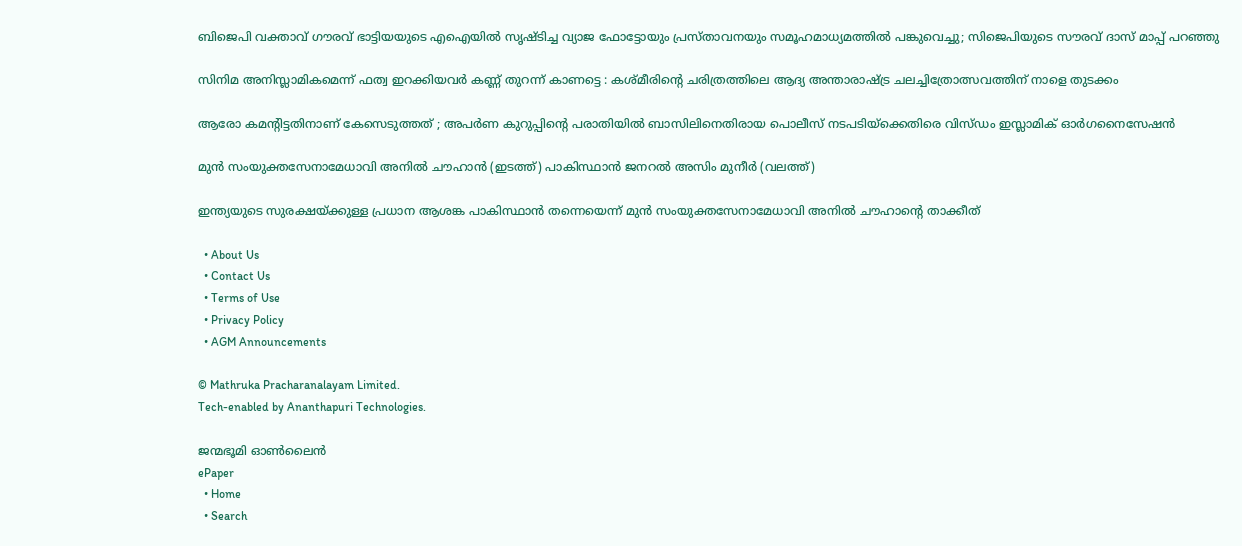ബിജെപി വക്താവ് ഗൗരവ് ഭാട്ടിയയുടെ എഐയില്‍ സൃഷ്ടിച്ച വ്യാജ ഫോട്ടോയും പ്രസ്താവനയും സമൂഹമാധ്യമത്തില്‍ പങ്കുവെച്ചു; സിജെപിയുടെ സൗരവ് ദാസ് മാപ്പ് പറഞ്ഞു

സിനിമ അനിസ്ലാമികമെന്ന് ഫത്വ ഇറക്കിയവർ കണ്ണ് തുറന്ന് കാണട്ടെ : കശ്മീരിന്റെ ചരിത്രത്തിലെ ആദ്യ അന്താരാഷ്‌ട്ര ചലച്ചിത്രോത്സവത്തിന് നാളെ തുടക്കം

ആരോ കമന്റിട്ടതിനാണ് കേസെടുത്തത് ; അപര്‍ണ കുറുപ്പിന്റെ പരാതിയില്‍ ബാസിലിനെതിരായ പൊലീസ് നടപടിയ്‌ക്കെതിരെ വിസ്ഡം ഇസ്ലാമിക് ഓര്‍ഗനൈസേഷന്‍

മുന്‍ സംയുക്തസേനാമേധാവി അനില്‍ ചൗഹാന്‍ (ഇടത്ത്) പാകിസ്ഥാന്‍ ജനറല്‍ അസിം മുനീര്‍ (വലത്ത്)

ഇന്ത്യയുടെ സുരക്ഷയ്‌ക്കുള്ള പ്രധാന ആശങ്ക പാകിസ്ഥാൻ തന്നെയെന്ന് മുൻ സംയുക്തസേനാമേധാവി അനിൽ ചൗഹാന്റെ താക്കീത്

  • About Us
  • Contact Us
  • Terms of Use
  • Privacy Policy
  • AGM Announcements

© Mathruka Pracharanalayam Limited.
Tech-enabled by Ananthapuri Technologies.

ജന്മഭൂമി ഓണ്‍ലൈന്‍
ePaper
  • Home
  • Search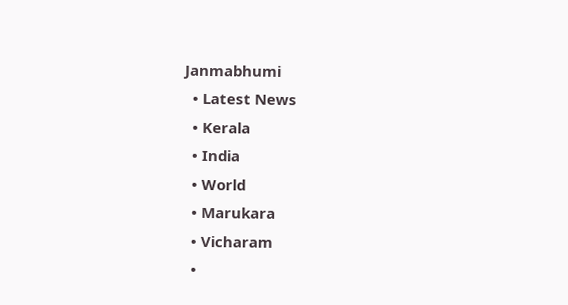Janmabhumi
  • Latest News
  • Kerala
  • India
  • World
  • Marukara
  • Vicharam
  •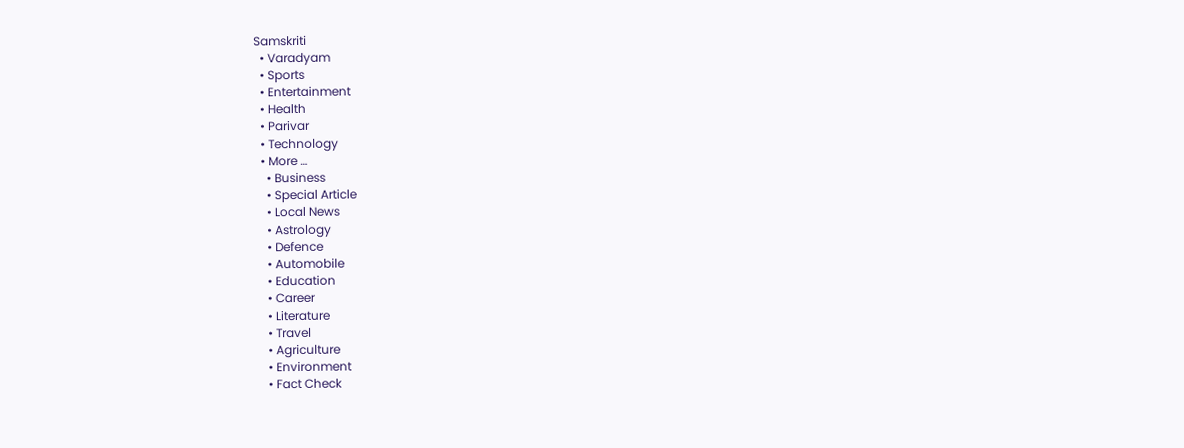Samskriti
  • Varadyam
  • Sports
  • Entertainment
  • Health
  • Parivar
  • Technology
  • More …
    • Business
    • Special Article
    • Local News
    • Astrology
    • Defence
    • Automobile
    • Education
    • Career
    • Literature
    • Travel
    • Agriculture
    • Environment
    • Fact Check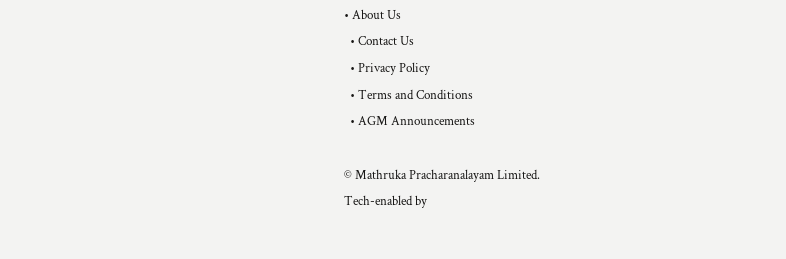• About Us
  • Contact Us
  • Privacy Policy
  • Terms and Conditions
  • AGM Announcements

© Mathruka Pracharanalayam Limited.
Tech-enabled by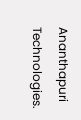Ananthapuri Technologies.